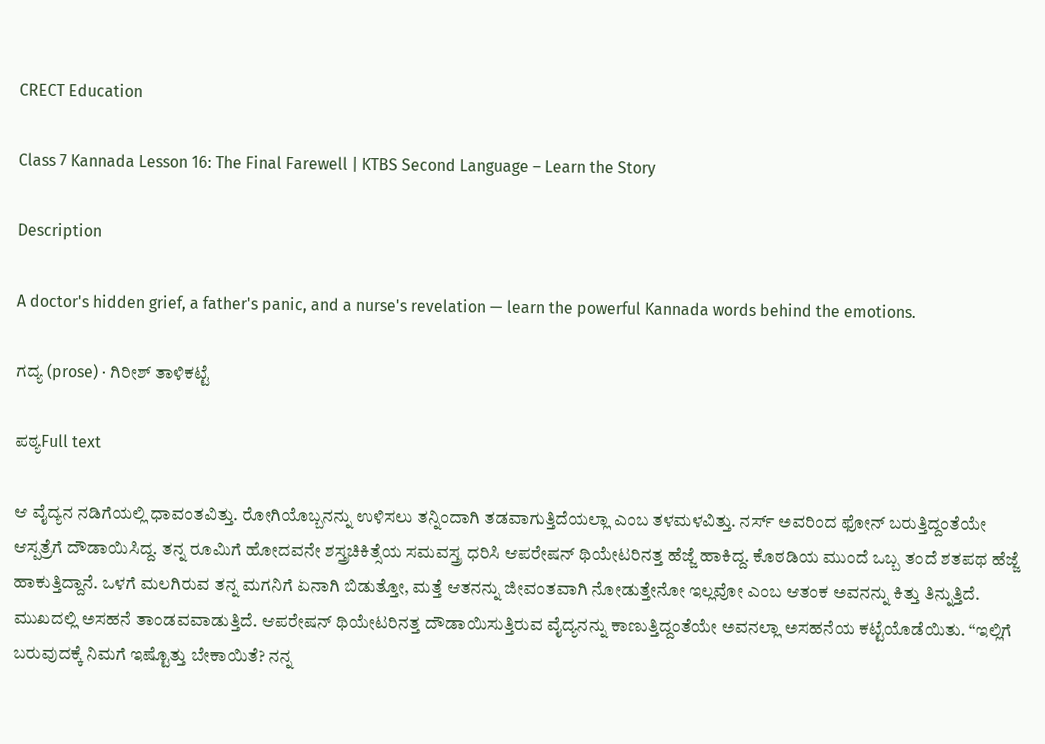CRECT Education

Class 7 Kannada Lesson 16: The Final Farewell | KTBS Second Language – Learn the Story

Description

A doctor's hidden grief, a father's panic, and a nurse's revelation — learn the powerful Kannada words behind the emotions.

ಗದ್ಯ (prose) · ಗಿರೀಶ್ ತಾಳಿಕಟ್ಟೆ

ಪಠ್ಯFull text

ಆ ವೈದ್ಯನ ನಡಿಗೆಯಲ್ಲಿ ಧಾವಂತವಿತ್ತು. ರೋಗಿಯೊಬ್ಬನನ್ನು ಉಳಿಸಲು ತನ್ನಿಂದಾಗಿ ತಡವಾಗುತ್ತಿದೆಯಲ್ಲಾ ಎಂಬ ತಳಮಳವಿತ್ತು. ನರ್ಸ್ ಅವರಿಂದ ಫೋನ್ ಬರುತ್ತಿದ್ದಂತೆಯೇ ಆಸ್ಪತ್ರೆಗೆ ದೌಡಾಯಿಸಿದ್ದ. ತನ್ನ ರೂಮಿಗೆ ಹೋದವನೇ ಶಸ್ತ್ರಚಿಕಿತ್ಸೆಯ ಸಮವಸ್ತ್ರ ಧರಿಸಿ ಆಪರೇಷನ್ ಥಿಯೇಟರಿನತ್ತ ಹೆಜ್ಜೆ ಹಾಕಿದ್ದ. ಕೊಠಡಿಯ ಮುಂದೆ ಒಬ್ಬ ತಂದೆ ಶತಪಥ ಹೆಜ್ಜೆ ಹಾಕುತ್ತಿದ್ದಾನೆ. ಒಳಗೆ ಮಲಗಿರುವ ತನ್ನ ಮಗನಿಗೆ ಏನಾಗಿ ಬಿಡುತ್ತೋ, ಮತ್ತೆ ಆತನನ್ನು ಜೀವಂತವಾಗಿ ನೋಡುತ್ತೇನೋ ಇಲ್ಲವೋ ಎಂಬ ಆತಂಕ ಅವನನ್ನು ಕಿತ್ತು ತಿನ್ನುತ್ತಿದೆ. ಮುಖದಲ್ಲಿ ಅಸಹನೆ ತಾಂಡವವಾಡುತ್ತಿದೆ. ಆಪರೇಷನ್ ಥಿಯೇಟರಿನತ್ತ ದೌಡಾಯಿಸುತ್ತಿರುವ ವೈದ್ಯನನ್ನು ಕಾಣುತ್ತಿದ್ದಂತೆಯೇ ಅವನಲ್ಲಾ ಅಸಹನೆಯ ಕಟ್ಟೆಯೊಡೆಯಿತು. “ಇಲ್ಲಿಗೆ ಬರುವುದಕ್ಕೆ ನಿಮಗೆ ಇಷ್ಟೊತ್ತು ಬೇಕಾಯಿತೆ? ನನ್ನ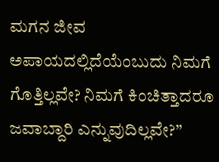ಮಗನ ಜೀವ ಅಪಾಯದಲ್ಲಿದೆಯೆಂಬುದು ನಿಮಗೆ ಗೊತ್ತಿಲ್ಲವೇ? ನಿಮಗೆ ಕಿಂಚಿತ್ತಾದರೂ ಜವಾಬ್ದಾರಿ ಎನ್ನುವುದಿಲ್ಲವೇ?”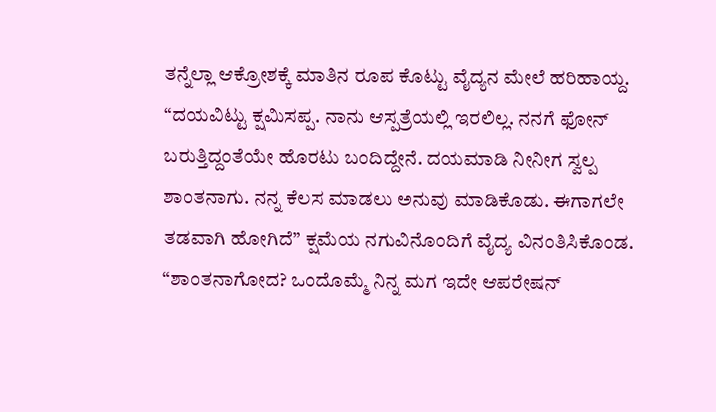ತನ್ನೆಲ್ಲಾ ಆಕ್ರೋಶಕ್ಕೆ ಮಾತಿನ ರೂಪ ಕೊಟ್ಟು ವೈದ್ಯನ ಮೇಲೆ ಹರಿಹಾಯ್ದ. “ದಯವಿಟ್ಟು ಕ್ಷಮಿಸಪ್ಪ. ನಾನು ಆಸ್ಪತ್ರೆಯಲ್ಲಿ ಇರಲಿಲ್ಲ. ನನಗೆ ಫೋನ್ ಬರುತ್ತಿದ್ದಂತೆಯೇ ಹೊರಟು ಬಂದಿದ್ದೇನೆ. ದಯಮಾಡಿ ನೀನೀಗ ಸ್ವಲ್ಪ ಶಾಂತನಾಗು. ನನ್ನ ಕೆಲಸ ಮಾಡಲು ಅನುವು ಮಾಡಿಕೊಡು. ಈಗಾಗಲೇ ತಡವಾಗಿ ಹೋಗಿದೆ” ಕ್ಷಮೆಯ ನಗುವಿನೊಂದಿಗೆ ವೈದ್ಯ ವಿನಂತಿಸಿಕೊಂಡ. “ಶಾಂತನಾಗೋದ? ಒಂದೊಮ್ಮೆ ನಿನ್ನ ಮಗ ಇದೇ ಆಪರೇಷನ್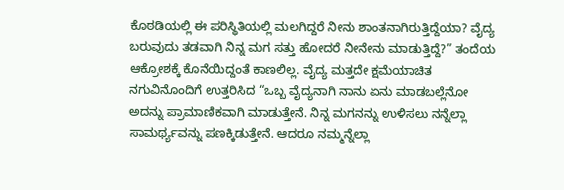ಕೊಠಡಿಯಲ್ಲಿ ಈ ಪರಿಸ್ಥಿತಿಯಲ್ಲಿ ಮಲಗಿದ್ದರೆ ನೀನು ಶಾಂತನಾಗಿರುತ್ತಿದ್ದೆಯಾ? ವೈದ್ಯ ಬರುವುದು ತಡವಾಗಿ ನಿನ್ನ ಮಗ ಸತ್ತು ಹೋದರೆ ನೀನೇನು ಮಾಡುತ್ತಿದ್ದೆ?” ತಂದೆಯ ಆಕ್ರೋಶಕ್ಕೆ ಕೊನೆಯಿದ್ದಂತೆ ಕಾಣಲಿಲ್ಲ. ವೈದ್ಯ ಮತ್ತದೇ ಕ್ಷಮೆಯಾಚಿತ ನಗುವಿನೊಂದಿಗೆ ಉತ್ತರಿಸಿದ “ಒಬ್ಬ ವೈದ್ಯನಾಗಿ ನಾನು ಏನು ಮಾಡಬಲ್ಲೆನೋ ಅದನ್ನು ಪ್ರಾಮಾಣಿಕವಾಗಿ ಮಾಡುತ್ತೇನೆ. ನಿನ್ನ ಮಗನನ್ನು ಉಳಿಸಲು ನನ್ನೆಲ್ಲಾ ಸಾಮರ್ಥ್ಯವನ್ನು ಪಣಕ್ಕಿಡುತ್ತೇನೆ. ಆದರೂ ನಮ್ಮನ್ನೆಲ್ಲಾ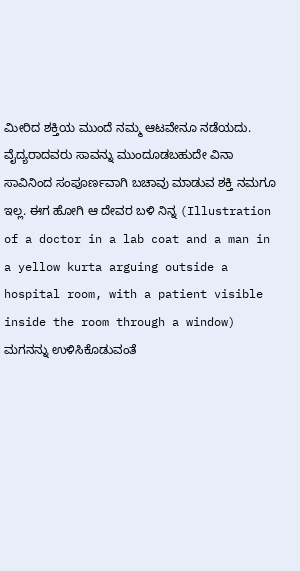ಮೀರಿದ ಶಕ್ತಿಯ ಮುಂದೆ ನಮ್ಮ ಆಟವೇನೂ ನಡೆಯದು. ವೈದ್ಯರಾದವರು ಸಾವನ್ನು ಮುಂದೂಡಬಹುದೇ ವಿನಾ ಸಾವಿನಿಂದ ಸಂಪೂರ್ಣವಾಗಿ ಬಚಾವು ಮಾಡುವ ಶಕ್ತಿ ನಮಗೂ ಇಲ್ಲ. ಈಗ ಹೋಗಿ ಆ ದೇವರ ಬಳಿ ನಿನ್ನ (Illustration of a doctor in a lab coat and a man in a yellow kurta arguing outside a hospital room, with a patient visible inside the room through a window) ಮಗನನ್ನು ಉಳಿಸಿಕೊಡುವಂತೆ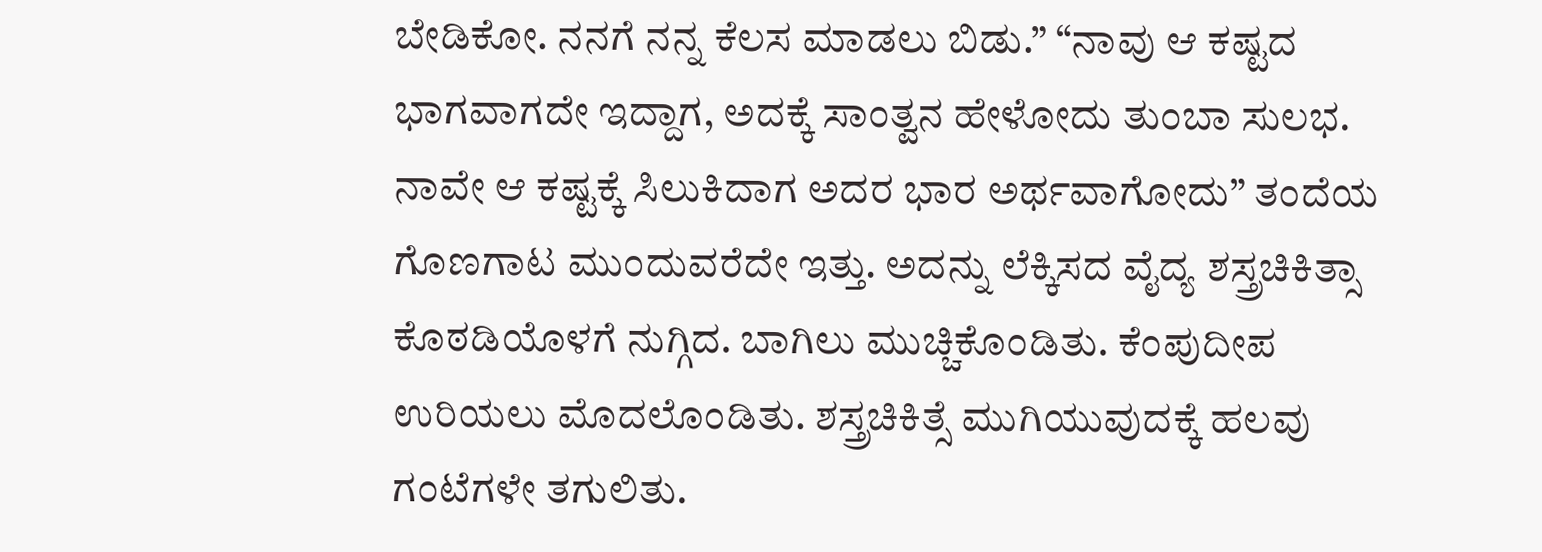ಬೇಡಿಕೋ. ನನಗೆ ನನ್ನ ಕೆಲಸ ಮಾಡಲು ಬಿಡು.” “ನಾವು ಆ ಕಷ್ಟದ ಭಾಗವಾಗದೇ ಇದ್ದಾಗ, ಅದಕ್ಕೆ ಸಾಂತ್ವನ ಹೇಳೋದು ತುಂಬಾ ಸುಲಭ. ನಾವೇ ಆ ಕಷ್ಟಕ್ಕೆ ಸಿಲುಕಿದಾಗ ಅದರ ಭಾರ ಅರ್ಥವಾಗೋದು” ತಂದೆಯ ಗೊಣಗಾಟ ಮುಂದುವರೆದೇ ಇತ್ತು. ಅದನ್ನು ಲೆಕ್ಕಿಸದ ವೈದ್ಯ ಶಸ್ತ್ರಚಿಕಿತ್ಸಾ ಕೊಠಡಿಯೊಳಗೆ ನುಗ್ಗಿದ. ಬಾಗಿಲು ಮುಚ್ಚಿಕೊಂಡಿತು. ಕೆಂಪುದೀಪ ಉರಿಯಲು ಮೊದಲೊಂಡಿತು. ಶಸ್ತ್ರಚಿಕಿತ್ಸೆ ಮುಗಿಯುವುದಕ್ಕೆ ಹಲವು ಗಂಟೆಗಳೇ ತಗುಲಿತು.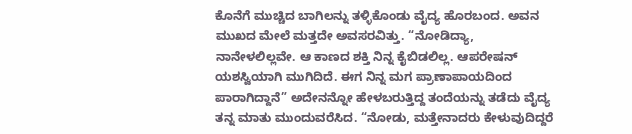ಕೊನೆಗೆ ಮುಚ್ಚಿದ ಬಾಗಿಲನ್ನು ತಳ್ಳಿಕೊಂಡು ವೈದ್ಯ ಹೊರಬಂದ. ಅವನ ಮುಖದ ಮೇಲೆ ಮತ್ತದೇ ಅವಸರವಿತ್ತು. “ನೋಡಿದ್ಯಾ, ನಾನೇಳಲಿಲ್ಲವೇ. ಆ ಕಾಣದ ಶಕ್ತಿ ನಿನ್ನ ಕೈಬಿಡಲಿಲ್ಲ. ಆಪರೇಷನ್ ಯಶಸ್ವಿಯಾಗಿ ಮುಗಿದಿದೆ. ಈಗ ನಿನ್ನ ಮಗ ಪ್ರಾಣಾಪಾಯದಿಂದ ಪಾರಾಗಿದ್ದಾನೆ” ಅದೇನನ್ನೋ ಹೇಳಬರುತ್ತಿದ್ದ ತಂದೆಯನ್ನು ತಡೆದು ವೈದ್ಯ ತನ್ನ ಮಾತು ಮುಂದುವರೆಸಿದ. “ನೋಡು, ಮತ್ತೇನಾದರು ಕೇಳುವುದಿದ್ದರೆ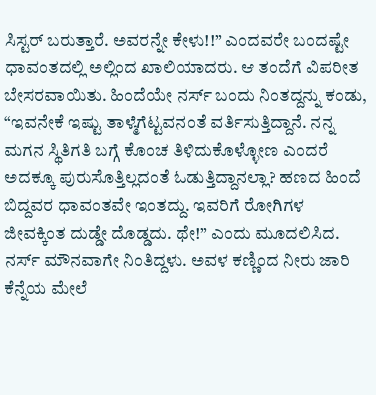ಸಿಸ್ಟರ್ ಬರುತ್ತಾರೆ. ಅವರನ್ನೇ ಕೇಳು!!” ಎಂದವರೇ ಬಂದಷ್ಟೇ ಧಾವಂತದಲ್ಲಿ ಅಲ್ಲಿಂದ ಖಾಲಿಯಾದರು. ಆ ತಂದೆಗೆ ವಿಪರೀತ ಬೇಸರವಾಯಿತು. ಹಿಂದೆಯೇ ನರ್ಸ್ ಬಂದು ನಿಂತದ್ದನ್ನು ಕಂಡು, “ಇವನೇಕೆ ಇಷ್ಟು ತಾಳ್ಮೆಗೆಟ್ಟವನಂತೆ ವರ್ತಿಸುತ್ತಿದ್ದಾನೆ. ನನ್ನ ಮಗನ ಸ್ಥಿತಿಗತಿ ಬಗ್ಗೆ ಕೊಂಚ ತಿಳಿದುಕೊಳ್ಳೋಣ ಎಂದರೆ ಅದಕ್ಕೂ ಪುರುಸೊತ್ತಿಲ್ಲದಂತೆ ಓಡುತ್ತಿದ್ದಾನಲ್ಲಾ? ಹಣದ ಹಿಂದೆ ಬಿದ್ದವರ ಧಾವಂತವೇ ಇಂತದ್ದು. ಇವರಿಗೆ ರೋಗಿಗಳ ಜೀವಕ್ಕಿಂತ ದುಡ್ಡೇ ದೊಡ್ಡದು. ಥೇ!” ಎಂದು ಮೂದಲಿಸಿದ. ನರ್ಸ್ ಮೌನವಾಗೇ ನಿಂತಿದ್ದಳು. ಅವಳ ಕಣ್ಣಿಂದ ನೀರು ಜಾರಿ ಕೆನ್ನೆಯ ಮೇಲೆ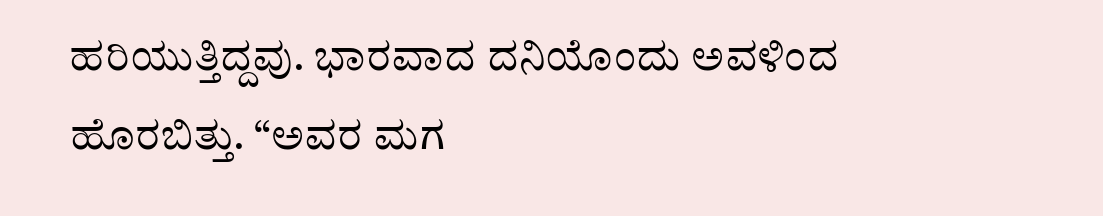ಹರಿಯುತ್ತಿದ್ದವು. ಭಾರವಾದ ದನಿಯೊಂದು ಅವಳಿಂದ ಹೊರಬಿತ್ತು. “ಅವರ ಮಗ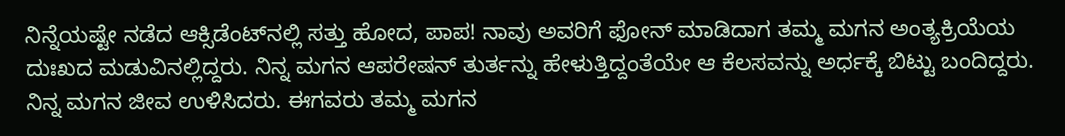ನಿನ್ನೆಯಷ್ಟೇ ನಡೆದ ಆಕ್ಸಿಡೆಂಟ್‌ನಲ್ಲಿ ಸತ್ತು ಹೋದ, ಪಾಪ! ನಾವು ಅವರಿಗೆ ಫೋನ್ ಮಾಡಿದಾಗ ತಮ್ಮ ಮಗನ ಅಂತ್ಯಕ್ರಿಯೆಯ ದುಃಖದ ಮಡುವಿನಲ್ಲಿದ್ದರು. ನಿನ್ನ ಮಗನ ಆಪರೇಷನ್ ತುರ್ತನ್ನು ಹೇಳುತ್ತಿದ್ದಂತೆಯೇ ಆ ಕೆಲಸವನ್ನು ಅರ್ಧಕ್ಕೆ ಬಿಟ್ಟು ಬಂದಿದ್ದರು. ನಿನ್ನ ಮಗನ ಜೀವ ಉಳಿಸಿದರು. ಈಗವರು ತಮ್ಮ ಮಗನ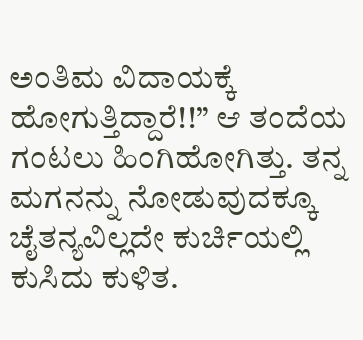ಅಂತಿಮ ವಿದಾಯಕ್ಕೆ ಹೋಗುತ್ತಿದ್ದಾರೆ!!” ಆ ತಂದೆಯ ಗಂಟಲು ಹಿಂಗಿಹೋಗಿತ್ತು. ತನ್ನ ಮಗನನ್ನು ನೋಡುವುದಕ್ಕೂ ಚೈತನ್ಯವಿಲ್ಲದೇ ಕುರ್ಚಿಯಲ್ಲಿ ಕುಸಿದು ಕುಳಿತ.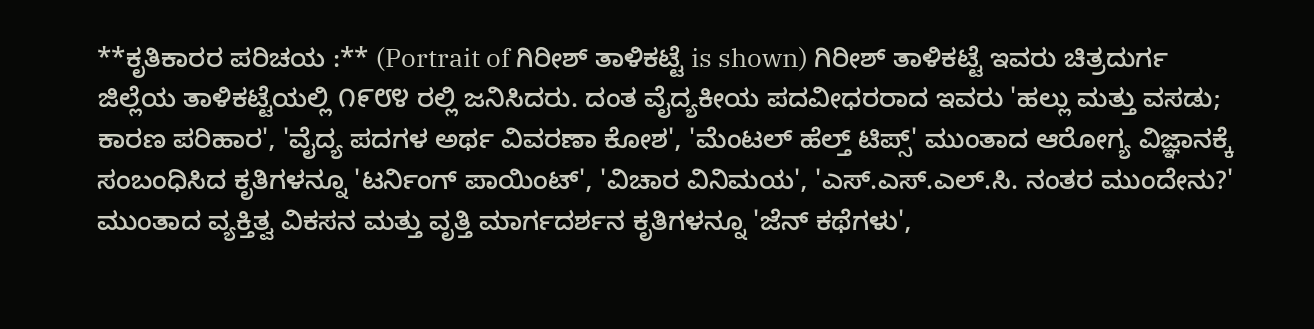**ಕೃತಿಕಾರರ ಪರಿಚಯ :** (Portrait of ಗಿರೀಶ್ ತಾಳಿಕಟ್ಟೆ is shown) ಗಿರೀಶ್ ತಾಳಿಕಟ್ಟೆ ಇವರು ಚಿತ್ರದುರ್ಗ ಜಿಲ್ಲೆಯ ತಾಳಿಕಟ್ಟೆಯಲ್ಲಿ ೧೯೮೪ ರಲ್ಲಿ ಜನಿಸಿದರು. ದಂತ ವೈದ್ಯಕೀಯ ಪದವೀಧರರಾದ ಇವರು 'ಹಲ್ಲು ಮತ್ತು ವಸಡು; ಕಾರಣ ಪರಿಹಾರ', 'ವೈದ್ಯ ಪದಗಳ ಅರ್ಥ ವಿವರಣಾ ಕೋಶ', 'ಮೆಂಟಲ್ ಹೆಲ್ತ್ ಟಿಪ್ಸ್' ಮುಂತಾದ ಆರೋಗ್ಯ ವಿಜ್ಞಾನಕ್ಕೆ ಸಂಬಂಧಿಸಿದ ಕೃತಿಗಳನ್ನೂ 'ಟರ್ನಿಂಗ್ ಪಾಯಿಂಟ್', 'ವಿಚಾರ ವಿನಿಮಯ', 'ಎಸ್.ಎಸ್.ಎಲ್.ಸಿ. ನಂತರ ಮುಂದೇನು?' ಮುಂತಾದ ವ್ಯಕ್ತಿತ್ವ ವಿಕಸನ ಮತ್ತು ವೃತ್ತಿ ಮಾರ್ಗದರ್ಶನ ಕೃತಿಗಳನ್ನೂ 'ಜೆನ್ ಕಥೆಗಳು',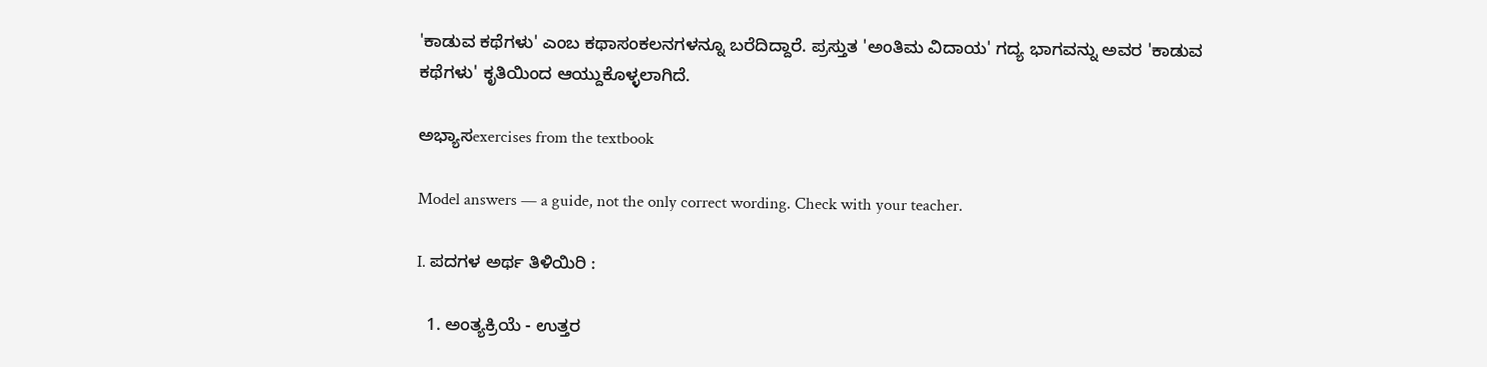'ಕಾಡುವ ಕಥೆಗಳು' ಎಂಬ ಕಥಾಸಂಕಲನಗಳನ್ನೂ ಬರೆದಿದ್ದಾರೆ. ಪ್ರಸ್ತುತ 'ಅಂತಿಮ ವಿದಾಯ' ಗದ್ಯ ಭಾಗವನ್ನು ಅವರ 'ಕಾಡುವ ಕಥೆಗಳು' ಕೃತಿಯಿಂದ ಆಯ್ದುಕೊಳ್ಳಲಾಗಿದೆ.

ಅಭ್ಯಾಸexercises from the textbook

Model answers — a guide, not the only correct wording. Check with your teacher.

I. ಪದಗಳ ಅರ್ಥ ತಿಳಿಯಿರಿ :

  1. ಅಂತ್ಯಕ್ರಿಯೆ - ಉತ್ತರ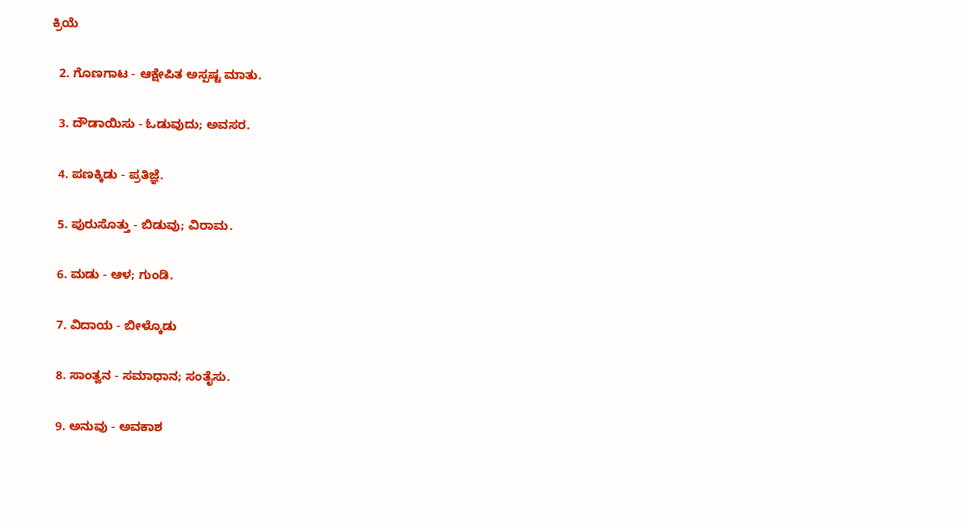ಕ್ರಿಯೆ

  2. ಗೊಣಗಾಟ - ಆಕ್ಷೇಪಿತ ಅಸ್ಪಷ್ಟ ಮಾತು.

  3. ದೌಡಾಯಿಸು - ಓಡುವುದು; ಅವಸರ.

  4. ಪಣಕ್ಕಿಡು - ಪ್ರತಿಜ್ಞೆ.

  5. ಪುರುಸೊತ್ತು - ಬಿಡುವು; ವಿರಾಮ.

  6. ಮಡು - ಆಳ; ಗುಂಡಿ.

  7. ವಿದಾಯ - ಬೀಳ್ಕೊಡು

  8. ಸಾಂತ್ವನ - ಸಮಾಧಾನ; ಸಂತೈಸು.

  9. ಅನುವು - ಅವಕಾಶ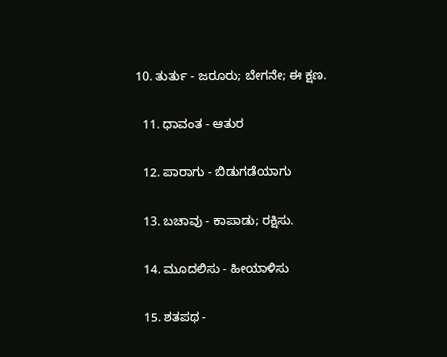10. ತುರ್ತು - ಜರೂರು; ಬೇಗನೇ; ಈ ಕ್ಷಣ.

  11. ಧಾವಂತ - ಆತುರ

  12. ಪಾರಾಗು - ಬಿಡುಗಡೆಯಾಗು

  13. ಬಚಾವು - ಕಾಪಾಡು; ರಕ್ಷಿಸು.

  14. ಮೂದಲಿಸು - ಹೀಯಾಳಿಸು

  15. ಶತಪಥ -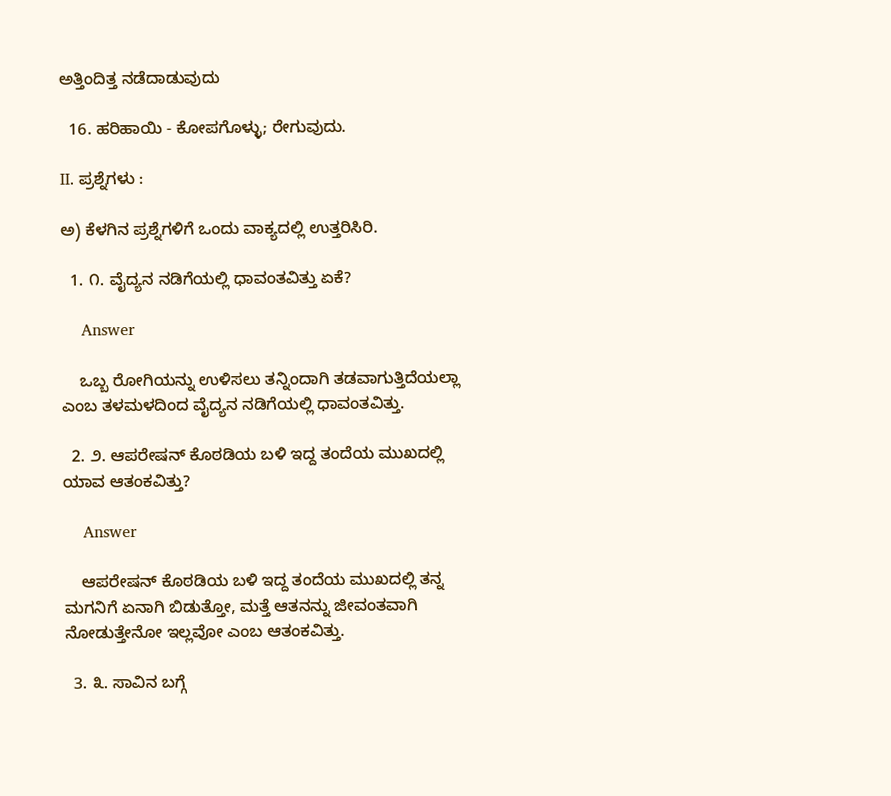ಅತ್ತಿಂದಿತ್ತ ನಡೆದಾಡುವುದು

  16. ಹರಿಹಾಯಿ - ಕೋಪಗೊಳ್ಳು; ರೇಗುವುದು.

II. ಪ್ರಶ್ನೆಗಳು :

ಅ) ಕೆಳಗಿನ ಪ್ರಶ್ನೆಗಳಿಗೆ ಒಂದು ವಾಕ್ಯದಲ್ಲಿ ಉತ್ತರಿಸಿರಿ.

  1. ೧. ವೈದ್ಯನ ನಡಿಗೆಯಲ್ಲಿ ಧಾವಂತವಿತ್ತು ಏಕೆ?

    Answer

    ಒಬ್ಬ ರೋಗಿಯನ್ನು ಉಳಿಸಲು ತನ್ನಿಂದಾಗಿ ತಡವಾಗುತ್ತಿದೆಯಲ್ಲಾ ಎಂಬ ತಳಮಳದಿಂದ ವೈದ್ಯನ ನಡಿಗೆಯಲ್ಲಿ ಧಾವಂತವಿತ್ತು.

  2. ೨. ಆಪರೇಷನ್ ಕೊಠಡಿಯ ಬಳಿ ಇದ್ದ ತಂದೆಯ ಮುಖದಲ್ಲಿ ಯಾವ ಆತಂಕವಿತ್ತು?

    Answer

    ಆಪರೇಷನ್ ಕೊಠಡಿಯ ಬಳಿ ಇದ್ದ ತಂದೆಯ ಮುಖದಲ್ಲಿ ತನ್ನ ಮಗನಿಗೆ ಏನಾಗಿ ಬಿಡುತ್ತೋ, ಮತ್ತೆ ಆತನನ್ನು ಜೀವಂತವಾಗಿ ನೋಡುತ್ತೇನೋ ಇಲ್ಲವೋ ಎಂಬ ಆತಂಕವಿತ್ತು.

  3. ೩. ಸಾವಿನ ಬಗ್ಗೆ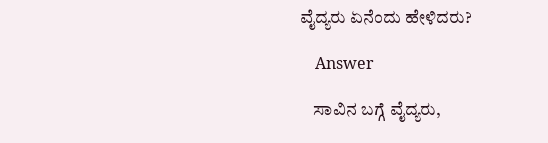ವೈದ್ಯರು ಏನೆಂದು ಹೇಳಿದರು?

    Answer

    ಸಾವಿನ ಬಗ್ಗೆ ವೈದ್ಯರು,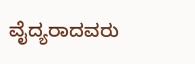ವೈದ್ಯರಾದವರು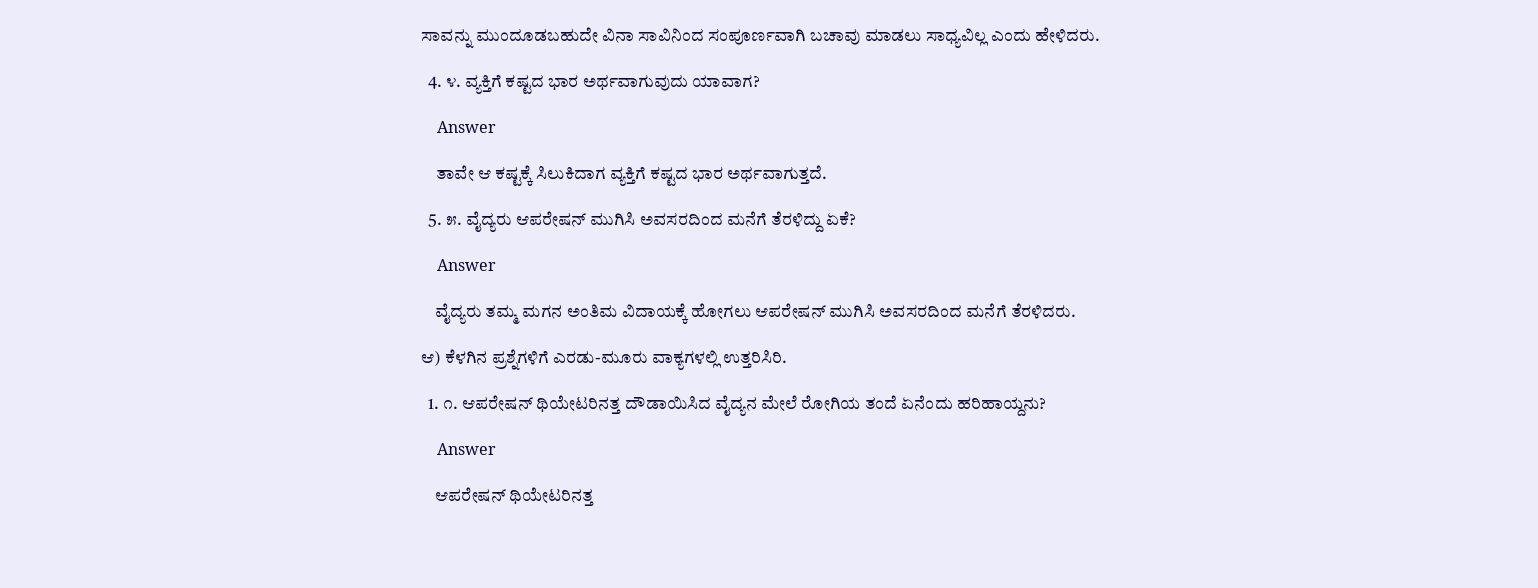ಸಾವನ್ನು ಮುಂದೂಡಬಹುದೇ ವಿನಾ ಸಾವಿನಿಂದ ಸಂಪೂರ್ಣವಾಗಿ ಬಚಾವು ಮಾಡಲು ಸಾಧ್ಯವಿಲ್ಲ ಎಂದು ಹೇಳಿದರು.

  4. ೪. ವ್ಯಕ್ತಿಗೆ ಕಷ್ಟದ ಭಾರ ಅರ್ಥವಾಗುವುದು ಯಾವಾಗ?

    Answer

    ತಾವೇ ಆ ಕಷ್ಟಕ್ಕೆ ಸಿಲುಕಿದಾಗ ವ್ಯಕ್ತಿಗೆ ಕಷ್ಟದ ಭಾರ ಅರ್ಥವಾಗುತ್ತದೆ.

  5. ೫. ವೈದ್ಯರು ಆಪರೇಷನ್ ಮುಗಿಸಿ ಅವಸರದಿಂದ ಮನೆಗೆ ತೆರಳಿದ್ದು ಏಕೆ?

    Answer

    ವೈದ್ಯರು ತಮ್ಮ ಮಗನ ಅಂತಿಮ ವಿದಾಯಕ್ಕೆ ಹೋಗಲು ಆಪರೇಷನ್ ಮುಗಿಸಿ ಅವಸರದಿಂದ ಮನೆಗೆ ತೆರಳಿದರು.

ಆ) ಕೆಳಗಿನ ಪ್ರಶ್ನೆಗಳಿಗೆ ಎರಡು-ಮೂರು ವಾಕ್ಯಗಳಲ್ಲಿ ಉತ್ತರಿಸಿರಿ.

  1. ೧. ಆಪರೇಷನ್ ಥಿಯೇಟರಿನತ್ತ ದೌಡಾಯಿಸಿದ ವೈದ್ಯನ ಮೇಲೆ ರೋಗಿಯ ತಂದೆ ಏನೆಂದು ಹರಿಹಾಯ್ದನು?

    Answer

    ಆಪರೇಷನ್ ಥಿಯೇಟರಿನತ್ತ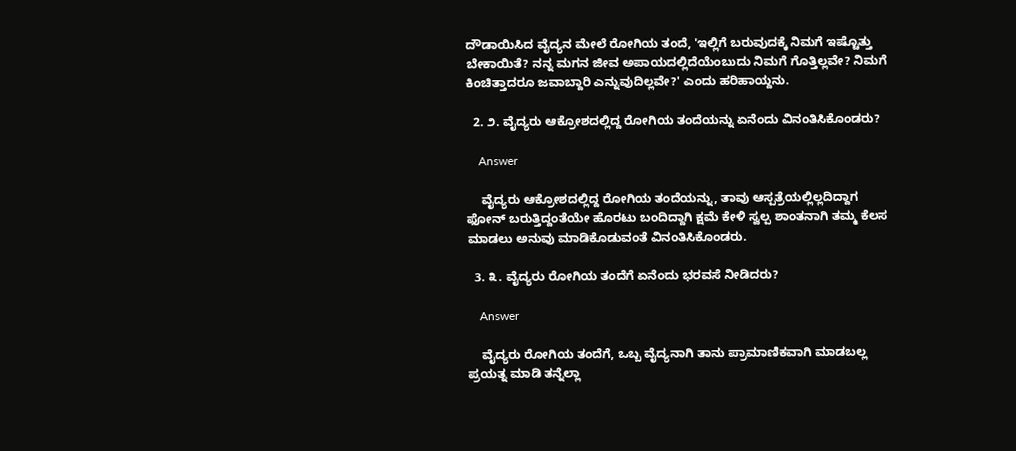ದೌಡಾಯಿಸಿದ ವೈದ್ಯನ ಮೇಲೆ ರೋಗಿಯ ತಂದೆ, 'ಇಲ್ಲಿಗೆ ಬರುವುದಕ್ಕೆ ನಿಮಗೆ ಇಷ್ಟೊತ್ತು ಬೇಕಾಯಿತೆ? ನನ್ನ ಮಗನ ಜೀವ ಅಪಾಯದಲ್ಲಿದೆಯೆಂಬುದು ನಿಮಗೆ ಗೊತ್ತಿಲ್ಲವೇ? ನಿಮಗೆ ಕಿಂಚಿತ್ತಾದರೂ ಜವಾಬ್ದಾರಿ ಎನ್ನುವುದಿಲ್ಲವೇ?' ಎಂದು ಹರಿಹಾಯ್ದನು.

  2. ೨. ವೈದ್ಯರು ಆಕ್ರೋಶದಲ್ಲಿದ್ದ ರೋಗಿಯ ತಂದೆಯನ್ನು ಏನೆಂದು ವಿನಂತಿಸಿಕೊಂಡರು?

    Answer

    ವೈದ್ಯರು ಆಕ್ರೋಶದಲ್ಲಿದ್ದ ರೋಗಿಯ ತಂದೆಯನ್ನು, ತಾವು ಆಸ್ಪತ್ರೆಯಲ್ಲಿಲ್ಲದಿದ್ದಾಗ ಫೋನ್ ಬರುತ್ತಿದ್ದಂತೆಯೇ ಹೊರಟು ಬಂದಿದ್ದಾಗಿ ಕ್ಷಮೆ ಕೇಳಿ ಸ್ವಲ್ಪ ಶಾಂತನಾಗಿ ತಮ್ಮ ಕೆಲಸ ಮಾಡಲು ಅನುವು ಮಾಡಿಕೊಡುವಂತೆ ವಿನಂತಿಸಿಕೊಂಡರು.

  3. ೩. ವೈದ್ಯರು ರೋಗಿಯ ತಂದೆಗೆ ಏನೆಂದು ಭರವಸೆ ನೀಡಿದರು?

    Answer

    ವೈದ್ಯರು ರೋಗಿಯ ತಂದೆಗೆ, ಒಬ್ಬ ವೈದ್ಯನಾಗಿ ತಾನು ಪ್ರಾಮಾಣಿಕವಾಗಿ ಮಾಡಬಲ್ಲ ಪ್ರಯತ್ನ ಮಾಡಿ ತನ್ನೆಲ್ಲಾ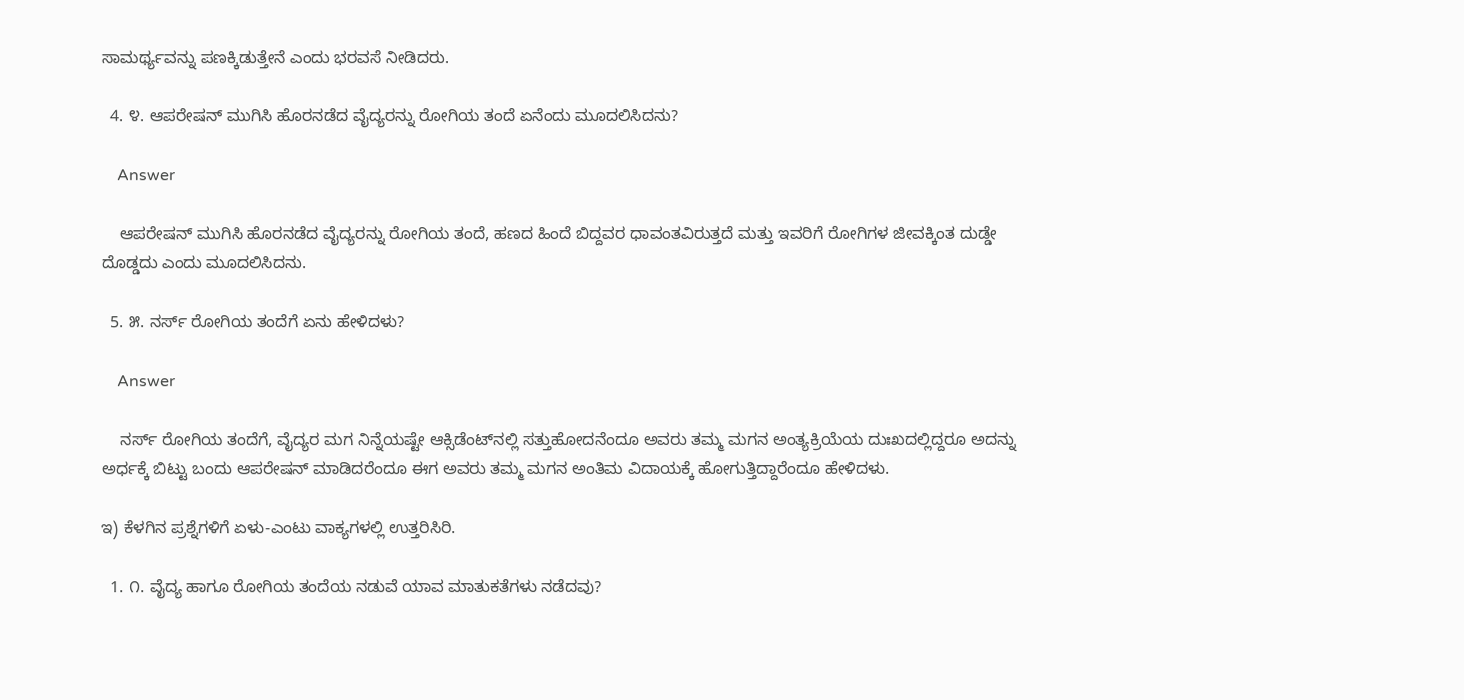ಸಾಮರ್ಥ್ಯವನ್ನು ಪಣಕ್ಕಿಡುತ್ತೇನೆ ಎಂದು ಭರವಸೆ ನೀಡಿದರು.

  4. ೪. ಆಪರೇಷನ್ ಮುಗಿಸಿ ಹೊರನಡೆದ ವೈದ್ಯರನ್ನು ರೋಗಿಯ ತಂದೆ ಏನೆಂದು ಮೂದಲಿಸಿದನು?

    Answer

    ಆಪರೇಷನ್ ಮುಗಿಸಿ ಹೊರನಡೆದ ವೈದ್ಯರನ್ನು ರೋಗಿಯ ತಂದೆ, ಹಣದ ಹಿಂದೆ ಬಿದ್ದವರ ಧಾವಂತವಿರುತ್ತದೆ ಮತ್ತು ಇವರಿಗೆ ರೋಗಿಗಳ ಜೀವಕ್ಕಿಂತ ದುಡ್ಡೇ ದೊಡ್ಡದು ಎಂದು ಮೂದಲಿಸಿದನು.

  5. ೫. ನರ್ಸ್ ರೋಗಿಯ ತಂದೆಗೆ ಏನು ಹೇಳಿದಳು?

    Answer

    ನರ್ಸ್ ರೋಗಿಯ ತಂದೆಗೆ, ವೈದ್ಯರ ಮಗ ನಿನ್ನೆಯಷ್ಟೇ ಆಕ್ಸಿಡೆಂಟ್‌ನಲ್ಲಿ ಸತ್ತುಹೋದನೆಂದೂ ಅವರು ತಮ್ಮ ಮಗನ ಅಂತ್ಯಕ್ರಿಯೆಯ ದುಃಖದಲ್ಲಿದ್ದರೂ ಅದನ್ನು ಅರ್ಧಕ್ಕೆ ಬಿಟ್ಟು ಬಂದು ಆಪರೇಷನ್ ಮಾಡಿದರೆಂದೂ ಈಗ ಅವರು ತಮ್ಮ ಮಗನ ಅಂತಿಮ ವಿದಾಯಕ್ಕೆ ಹೋಗುತ್ತಿದ್ದಾರೆಂದೂ ಹೇಳಿದಳು.

ಇ) ಕೆಳಗಿನ ಪ್ರಶ್ನೆಗಳಿಗೆ ಏಳು-ಎಂಟು ವಾಕ್ಯಗಳಲ್ಲಿ ಉತ್ತರಿಸಿರಿ.

  1. ೧. ವೈದ್ಯ ಹಾಗೂ ರೋಗಿಯ ತಂದೆಯ ನಡುವೆ ಯಾವ ಮಾತುಕತೆಗಳು ನಡೆದವು?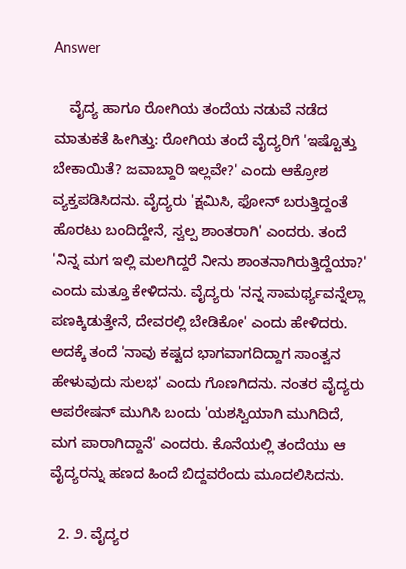Answer

    ವೈದ್ಯ ಹಾಗೂ ರೋಗಿಯ ತಂದೆಯ ನಡುವೆ ನಡೆದ ಮಾತುಕತೆ ಹೀಗಿತ್ತು: ರೋಗಿಯ ತಂದೆ ವೈದ್ಯರಿಗೆ 'ಇಷ್ಟೊತ್ತು ಬೇಕಾಯಿತೆ? ಜವಾಬ್ದಾರಿ ಇಲ್ಲವೇ?' ಎಂದು ಆಕ್ರೋಶ ವ್ಯಕ್ತಪಡಿಸಿದನು. ವೈದ್ಯರು 'ಕ್ಷಮಿಸಿ, ಫೋನ್ ಬರುತ್ತಿದ್ದಂತೆ ಹೊರಟು ಬಂದಿದ್ದೇನೆ, ಸ್ವಲ್ಪ ಶಾಂತರಾಗಿ' ಎಂದರು. ತಂದೆ 'ನಿನ್ನ ಮಗ ಇಲ್ಲಿ ಮಲಗಿದ್ದರೆ ನೀನು ಶಾಂತನಾಗಿರುತ್ತಿದ್ದೆಯಾ?' ಎಂದು ಮತ್ತೂ ಕೇಳಿದನು. ವೈದ್ಯರು 'ನನ್ನ ಸಾಮರ್ಥ್ಯವನ್ನೆಲ್ಲಾ ಪಣಕ್ಕಿಡುತ್ತೇನೆ, ದೇವರಲ್ಲಿ ಬೇಡಿಕೋ' ಎಂದು ಹೇಳಿದರು. ಅದಕ್ಕೆ ತಂದೆ 'ನಾವು ಕಷ್ಟದ ಭಾಗವಾಗದಿದ್ದಾಗ ಸಾಂತ್ವನ ಹೇಳುವುದು ಸುಲಭ' ಎಂದು ಗೊಣಗಿದನು. ನಂತರ ವೈದ್ಯರು ಆಪರೇಷನ್ ಮುಗಿಸಿ ಬಂದು 'ಯಶಸ್ವಿಯಾಗಿ ಮುಗಿದಿದೆ, ಮಗ ಪಾರಾಗಿದ್ದಾನೆ' ಎಂದರು. ಕೊನೆಯಲ್ಲಿ ತಂದೆಯು ಆ ವೈದ್ಯರನ್ನು ಹಣದ ಹಿಂದೆ ಬಿದ್ದವರೆಂದು ಮೂದಲಿಸಿದನು.

  2. ೨. ವೈದ್ಯರ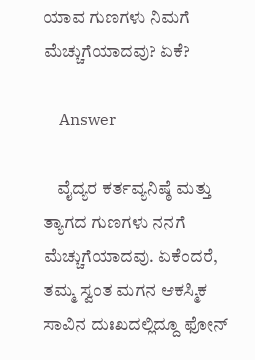ಯಾವ ಗುಣಗಳು ನಿಮಗೆ ಮೆಚ್ಚುಗೆಯಾದವು? ಏಕೆ?

    Answer

    ವೈದ್ಯರ ಕರ್ತವ್ಯನಿಷ್ಠೆ ಮತ್ತು ತ್ಯಾಗದ ಗುಣಗಳು ನನಗೆ ಮೆಚ್ಚುಗೆಯಾದವು. ಏಕೆಂದರೆ, ತಮ್ಮ ಸ್ವಂತ ಮಗನ ಆಕಸ್ಮಿಕ ಸಾವಿನ ದುಃಖದಲ್ಲಿದ್ದೂ ಫೋನ್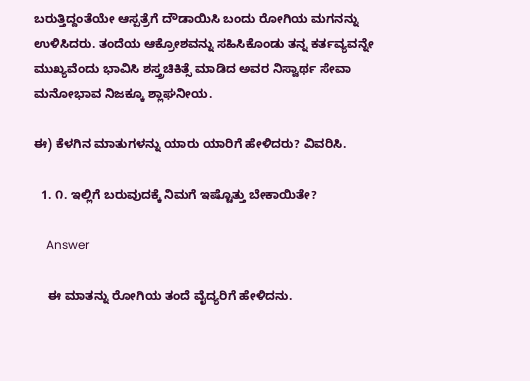ಬರುತ್ತಿದ್ದಂತೆಯೇ ಆಸ್ಪತ್ರೆಗೆ ದೌಡಾಯಿಸಿ ಬಂದು ರೋಗಿಯ ಮಗನನ್ನು ಉಳಿಸಿದರು. ತಂದೆಯ ಆಕ್ರೋಶವನ್ನು ಸಹಿಸಿಕೊಂಡು ತನ್ನ ಕರ್ತವ್ಯವನ್ನೇ ಮುಖ್ಯವೆಂದು ಭಾವಿಸಿ ಶಸ್ತ್ರಚಿಕಿತ್ಸೆ ಮಾಡಿದ ಅವರ ನಿಸ್ವಾರ್ಥ ಸೇವಾ ಮನೋಭಾವ ನಿಜಕ್ಕೂ ಶ್ಲಾಘನೀಯ.

ಈ) ಕೆಳಗಿನ ಮಾತುಗಳನ್ನು ಯಾರು ಯಾರಿಗೆ ಹೇಳಿದರು? ವಿವರಿಸಿ.

  1. ೧. ಇಲ್ಲಿಗೆ ಬರುವುದಕ್ಕೆ ನಿಮಗೆ ಇಷ್ಟೊತ್ತು ಬೇಕಾಯಿತೇ?

    Answer

    ಈ ಮಾತನ್ನು ರೋಗಿಯ ತಂದೆ ವೈದ್ಯರಿಗೆ ಹೇಳಿದನು.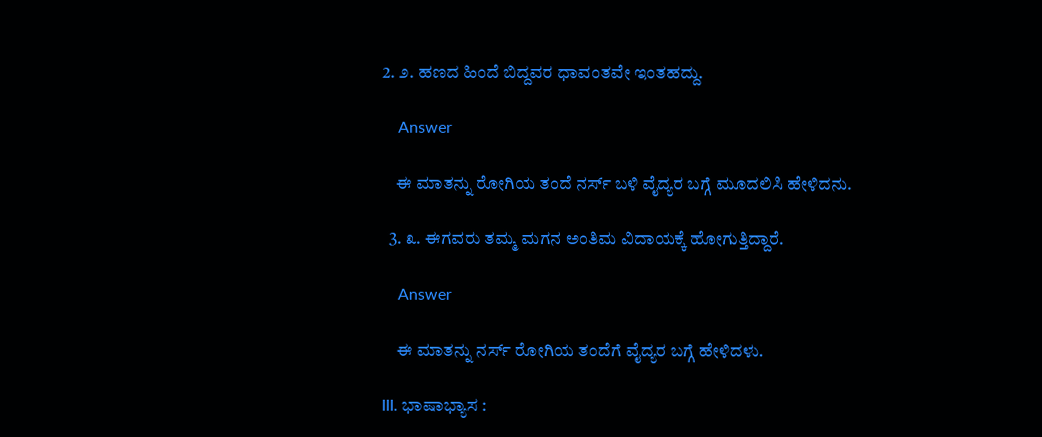2. ೨. ಹಣದ ಹಿಂದೆ ಬಿದ್ದವರ ಧಾವಂತವೇ ಇಂತಹದ್ದು.

    Answer

    ಈ ಮಾತನ್ನು ರೋಗಿಯ ತಂದೆ ನರ್ಸ್ ಬಳಿ ವೈದ್ಯರ ಬಗ್ಗೆ ಮೂದಲಿಸಿ ಹೇಳಿದನು.

  3. ೩. ಈಗವರು ತಮ್ಮ ಮಗನ ಅಂತಿಮ ವಿದಾಯಕ್ಕೆ ಹೋಗುತ್ತಿದ್ದಾರೆ.

    Answer

    ಈ ಮಾತನ್ನು ನರ್ಸ್ ರೋಗಿಯ ತಂದೆಗೆ ವೈದ್ಯರ ಬಗ್ಗೆ ಹೇಳಿದಳು.

III. ಭಾಷಾಭ್ಯಾಸ :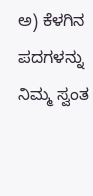ಅ) ಕೆಳಗಿನ ಪದಗಳನ್ನು ನಿಮ್ಮ ಸ್ವಂತ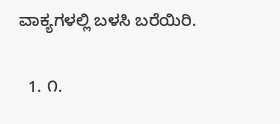ವಾಕ್ಯಗಳಲ್ಲಿ ಬಳಸಿ ಬರೆಯಿರಿ.

  1. ೧.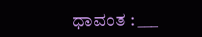ಧಾವಂತ : ___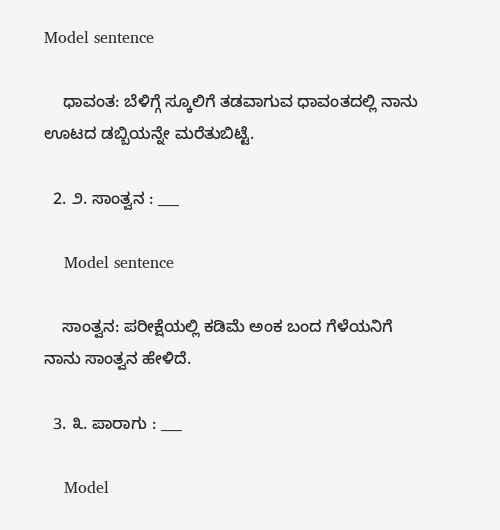Model sentence

    ಧಾವಂತ: ಬೆಳಿಗ್ಗೆ ಸ್ಕೂಲಿಗೆ ತಡವಾಗುವ ಧಾವಂತದಲ್ಲಿ ನಾನು ಊಟದ ಡಬ್ಬಿಯನ್ನೇ ಮರೆತುಬಿಟ್ಟೆ.

  2. ೨. ಸಾಂತ್ವನ : ___

    Model sentence

    ಸಾಂತ್ವನ: ಪರೀಕ್ಷೆಯಲ್ಲಿ ಕಡಿಮೆ ಅಂಕ ಬಂದ ಗೆಳೆಯನಿಗೆ ನಾನು ಸಾಂತ್ವನ ಹೇಳಿದೆ.

  3. ೩. ಪಾರಾಗು : ___

    Model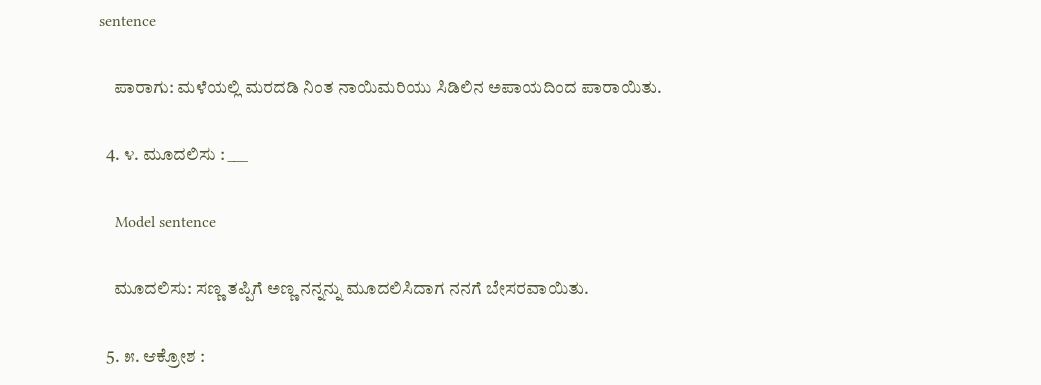sentence

    ಪಾರಾಗು: ಮಳೆಯಲ್ಲಿ ಮರದಡಿ ನಿಂತ ನಾಯಿಮರಿಯು ಸಿಡಿಲಿನ ಅಪಾಯದಿಂದ ಪಾರಾಯಿತು.

  4. ೪. ಮೂದಲಿಸು : ___

    Model sentence

    ಮೂದಲಿಸು: ಸಣ್ಣ ತಪ್ಪಿಗೆ ಅಣ್ಣ ನನ್ನನ್ನು ಮೂದಲಿಸಿದಾಗ ನನಗೆ ಬೇಸರವಾಯಿತು.

  5. ೫. ಆಕ್ರೋಶ :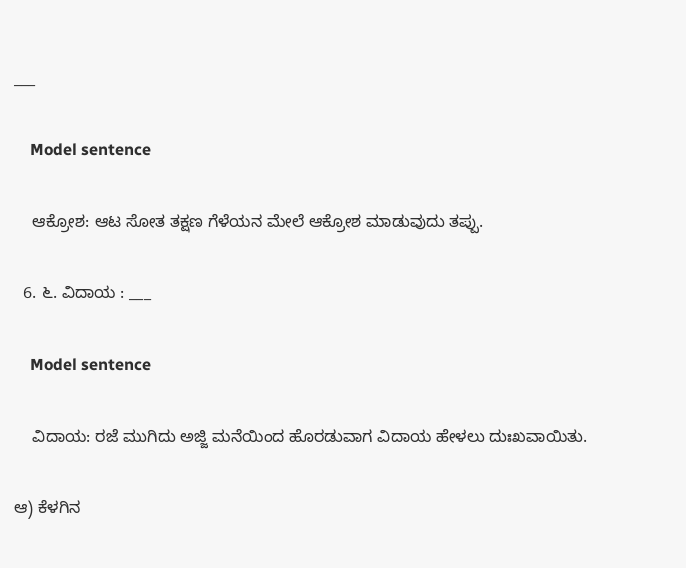___

    Model sentence

    ಆಕ್ರೋಶ: ಆಟ ಸೋತ ತಕ್ಷಣ ಗೆಳೆಯನ ಮೇಲೆ ಆಕ್ರೋಶ ಮಾಡುವುದು ತಪ್ಪು.

  6. ೬. ವಿದಾಯ : ___

    Model sentence

    ವಿದಾಯ: ರಜೆ ಮುಗಿದು ಅಜ್ಜಿ ಮನೆಯಿಂದ ಹೊರಡುವಾಗ ವಿದಾಯ ಹೇಳಲು ದುಃಖವಾಯಿತು.

ಆ) ಕೆಳಗಿನ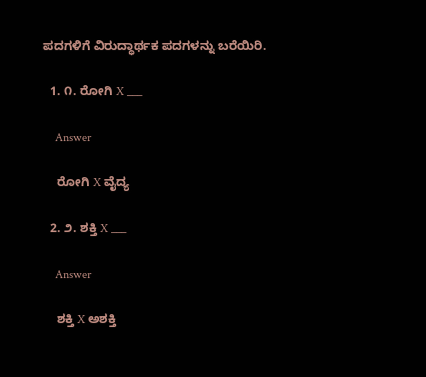ಪದಗಳಿಗೆ ವಿರುದ್ಧಾರ್ಥಕ ಪದಗಳನ್ನು ಬರೆಯಿರಿ.

  1. ೧. ರೋಗಿ X ___

    Answer

    ರೋಗಿ X ವೈದ್ಯ

  2. ೨. ಶಕ್ತಿ X ___

    Answer

    ಶಕ್ತಿ X ಅಶಕ್ತಿ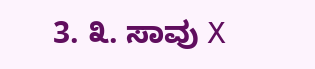3. ೩. ಸಾವು X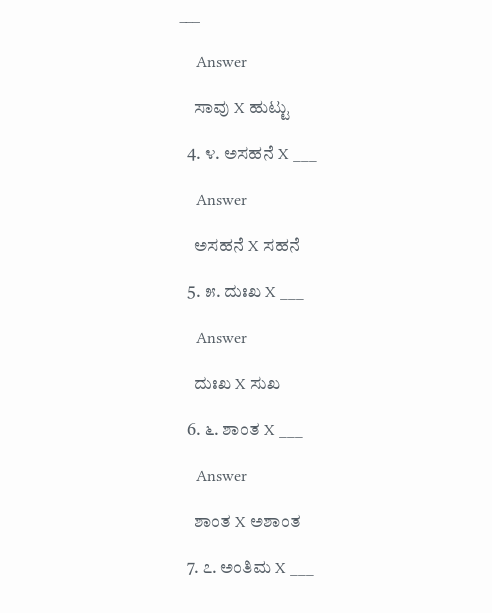___

    Answer

    ಸಾವು X ಹುಟ್ಟು

  4. ೪. ಅಸಹನೆ X ___

    Answer

    ಅಸಹನೆ X ಸಹನೆ

  5. ೫. ದುಃಖ X ___

    Answer

    ದುಃಖ X ಸುಖ

  6. ೬. ಶಾಂತ X ___

    Answer

    ಶಾಂತ X ಅಶಾಂತ

  7. ೭. ಅಂತಿಮ X ___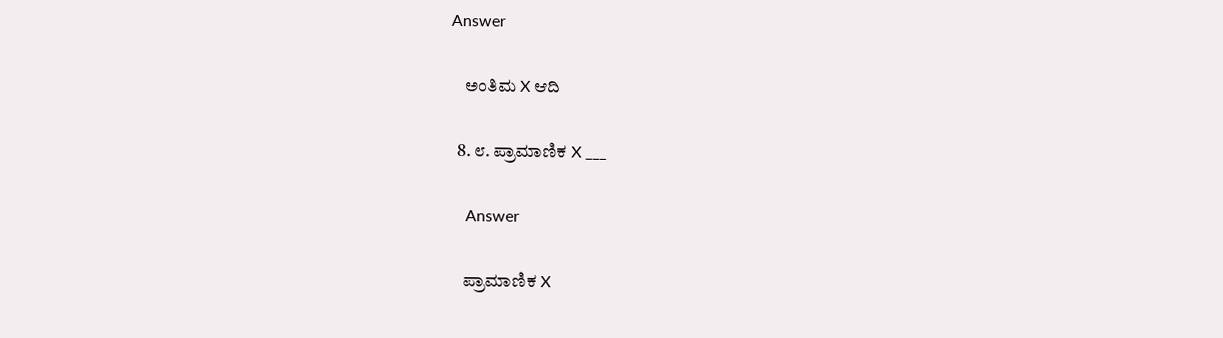Answer

    ಅಂತಿಮ X ಆದಿ

  8. ೮. ಪ್ರಾಮಾಣಿಕ X ___

    Answer

    ಪ್ರಾಮಾಣಿಕ X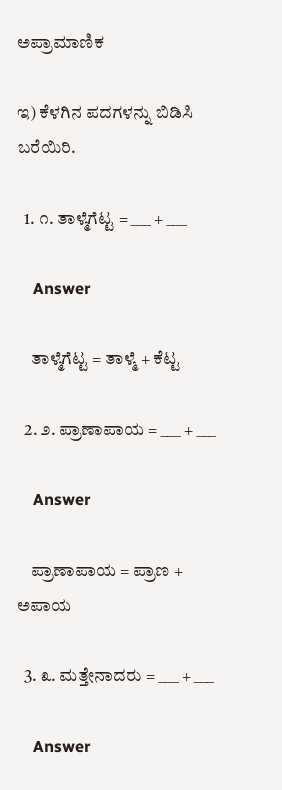ಅಪ್ರಾಮಾಣಿಕ

ಇ) ಕೆಳಗಿನ ಪದಗಳನ್ನು ಬಿಡಿಸಿ ಬರೆಯಿರಿ.

  1. ೧. ತಾಳ್ಮೆಗೆಟ್ಟ = ___ + ___

    Answer

    ತಾಳ್ಮೆಗೆಟ್ಟ = ತಾಳ್ಮೆ + ಕೆಟ್ಟ

  2. ೨. ಪ್ರಾಣಾಪಾಯ = ___ + ___

    Answer

    ಪ್ರಾಣಾಪಾಯ = ಪ್ರಾಣ + ಅಪಾಯ

  3. ೩. ಮತ್ತೇನಾದರು = ___ + ___

    Answer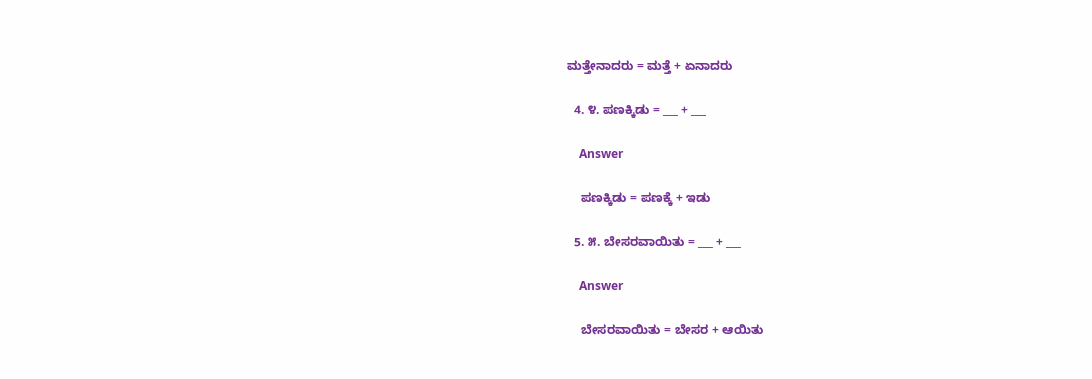ಮತ್ತೇನಾದರು = ಮತ್ತೆ + ಏನಾದರು

  4. ೪. ಪಣಕ್ಕಿಡು = ___ + ___

    Answer

    ಪಣಕ್ಕಿಡು = ಪಣಕ್ಕೆ + ಇಡು

  5. ೫. ಬೇಸರವಾಯಿತು = ___ + ___

    Answer

    ಬೇಸರವಾಯಿತು = ಬೇಸರ + ಆಯಿತು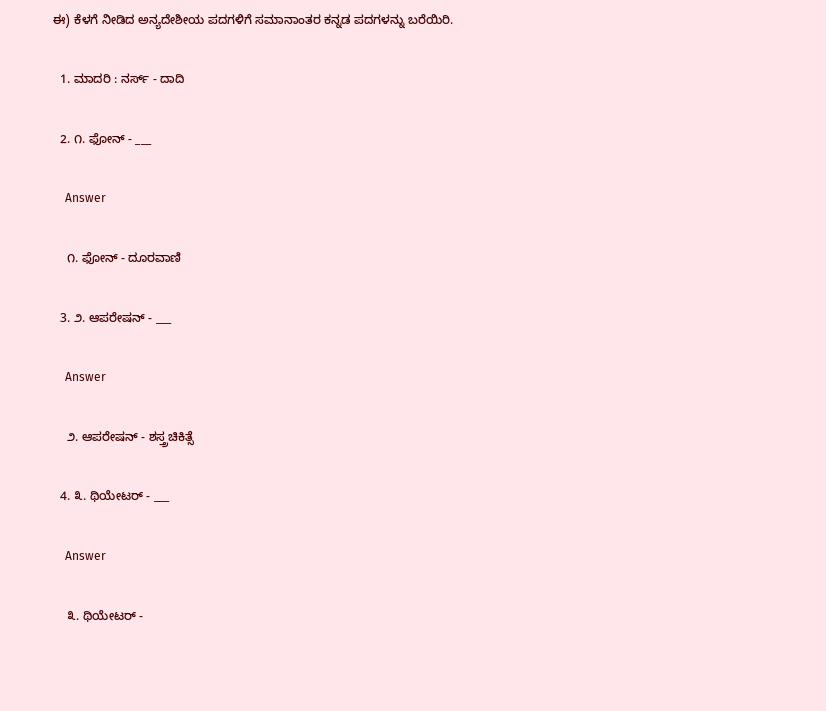ಈ) ಕೆಳಗೆ ನೀಡಿದ ಅನ್ಯದೇಶೀಯ ಪದಗಳಿಗೆ ಸಮಾನಾಂತರ ಕನ್ನಡ ಪದಗಳನ್ನು ಬರೆಯಿರಿ.

  1. ಮಾದರಿ : ನರ್ಸ್ - ದಾದಿ

  2. ೧. ಫೋನ್ - ___

    Answer

    ೧. ಫೋನ್ - ದೂರವಾಣಿ

  3. ೨. ಆಪರೇಷನ್ - ___

    Answer

    ೨. ಆಪರೇಷನ್ - ಶಸ್ತ್ರಚಿಕಿತ್ಸೆ

  4. ೩. ಥಿಯೇಟರ್ - ___

    Answer

    ೩. ಥಿಯೇಟರ್ -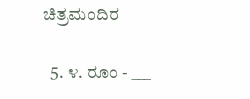ಚಿತ್ರಮಂದಿರ

  5. ೪. ರೂಂ - ___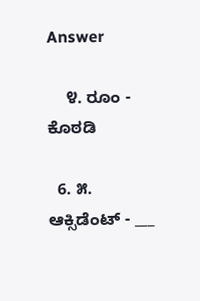Answer

    ೪. ರೂಂ - ಕೊಠಡಿ

  6. ೫. ಆಕ್ಸಿಡೆಂಟ್ - ___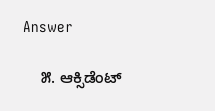Answer

    ೫. ಆಕ್ಸಿಡೆಂಟ್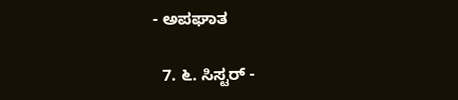- ಅಪಘಾತ

  7. ೬. ಸಿಸ್ಟರ್ -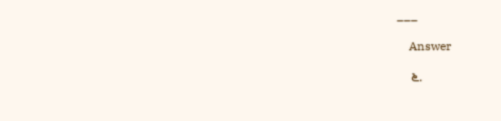___

    Answer

    ೬.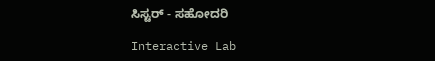ಸಿಸ್ಟರ್ - ಸಹೋದರಿ

Interactive Lab